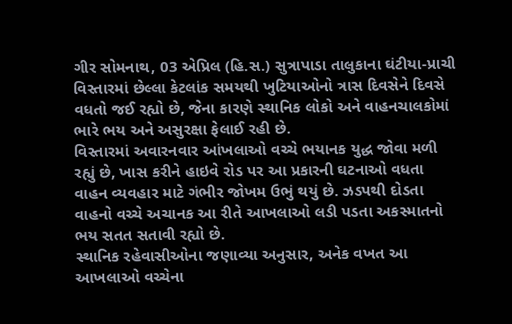ગીર સોમનાથ, 03 એપ્રિલ (હિ.સ.) સુત્રાપાડા તાલુકાના ઘંટીયા-પ્રાચી વિસ્તારમાં છેલ્લા કેટલાંક સમયથી ખુટિયાઓનો ત્રાસ દિવસેને દિવસે વધતો જઈ રહ્યો છે, જેના કારણે સ્થાનિક લોકો અને વાહનચાલકોમાં ભારે ભય અને અસુરક્ષા ફેલાઈ રહી છે.
વિસ્તારમાં અવારનવાર આંખલાઓ વચ્ચે ભયાનક યુદ્ધ જોવા મળી રહ્યું છે, ખાસ કરીને હાઇવે રોડ પર આ પ્રકારની ઘટનાઓ વધતા વાહન વ્યવહાર માટે ગંભીર જોખમ ઉભું થયું છે. ઝડપથી દોડતા વાહનો વચ્ચે અચાનક આ રીતે આખલાઓ લડી પડતા અકસ્માતનો ભય સતત સતાવી રહ્યો છે.
સ્થાનિક રહેવાસીઓના જણાવ્યા અનુસાર, અનેક વખત આ આખલાઓ વચ્ચેના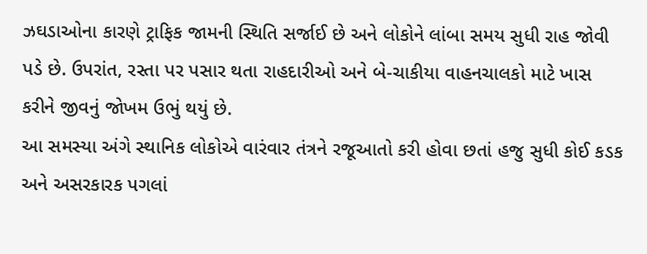ઝઘડાઓના કારણે ટ્રાફિક જામની સ્થિતિ સર્જાઈ છે અને લોકોને લાંબા સમય સુધી રાહ જોવી પડે છે. ઉપરાંત, રસ્તા પર પસાર થતા રાહદારીઓ અને બે-ચાકીયા વાહનચાલકો માટે ખાસ કરીને જીવનું જોખમ ઉભું થયું છે.
આ સમસ્યા અંગે સ્થાનિક લોકોએ વારંવાર તંત્રને રજૂઆતો કરી હોવા છતાં હજુ સુધી કોઈ કડક અને અસરકારક પગલાં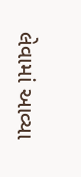લેવામાં આવ્યા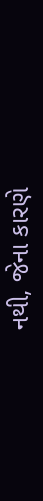નથી, જેના કારણે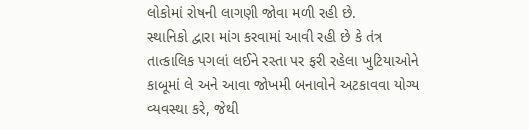લોકોમાં રોષની લાગણી જોવા મળી રહી છે.
સ્થાનિકો દ્વારા માંગ કરવામાં આવી રહી છે કે તંત્ર તાત્કાલિક પગલાં લઈને રસ્તા પર ફરી રહેલા ખુટિયાઓને કાબૂમાં લે અને આવા જોખમી બનાવોને અટકાવવા યોગ્ય વ્યવસ્થા કરે, જેથી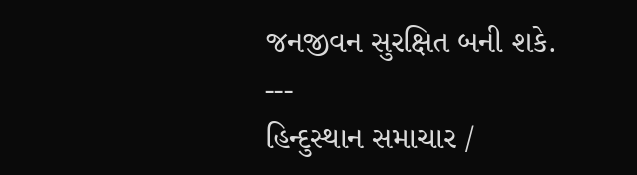જનજીવન સુરક્ષિત બની શકે.
---
હિન્દુસ્થાન સમાચાર /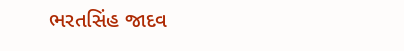ભરતસિંહ જાદવ